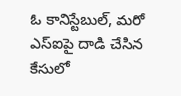ఓ కానిస్టేబుల్, మరో ఎస్‌ఐపై దాడి చేసిన కేసులో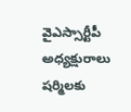వైఎస్సార్టీపీ అధ్యక్షురాలు షర్మిలకు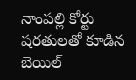నాంపల్లి కోర్టు షరతులతో కూడిన బెయిల్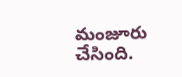మంజూరు చేసింది.